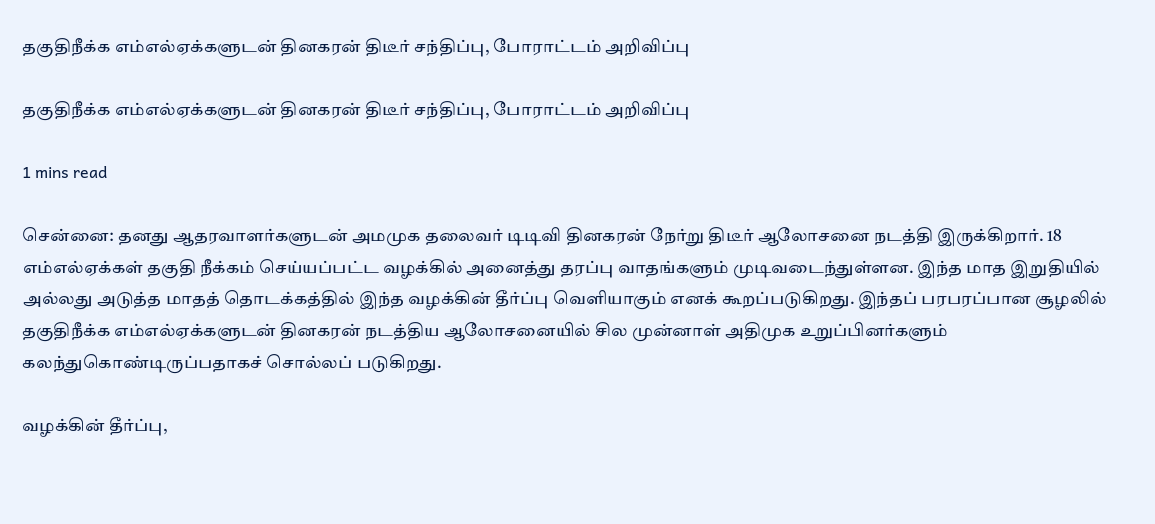தகுதிநீக்க எம்எல்ஏக்களுடன் தினகரன் திடீர் சந்திப்பு, போராட்டம் அறிவிப்பு

தகுதிநீக்க எம்எல்ஏக்களுடன் தினகரன் திடீர் சந்திப்பு, போராட்டம் அறிவிப்பு

1 mins read

சென்னை: தனது ஆதரவாளர்களுடன் அமமுக தலைவர் டிடிவி தினகரன் நேர்று திடீர் ஆலோசனை நடத்தி இருக்கிறார். 18 எம்எல்ஏக்கள் தகுதி நீக்கம் செய்யப்பட்ட வழக்கில் அனைத்து தரப்பு வாதங்களும் முடிவடைந்துள்ளன. இந்த மாத இறுதியில் அல்லது அடுத்த மாதத் தொடக்கத்தில் இந்த வழக்கின் தீர்ப்பு வெளியாகும் எனக் கூறப்படுகிறது. இந்தப் பரபரப்பான சூழலில் தகுதிநீக்க எம்எல்ஏக்களுடன் தினகரன் நடத்திய ஆலோசனையில் சில முன்னாள் அதிமுக உறுப்பினர்களும் கலந்துகொண்டிருப்பதாகச் சொல்லப் படுகிறது.

வழக்கின் தீர்ப்பு,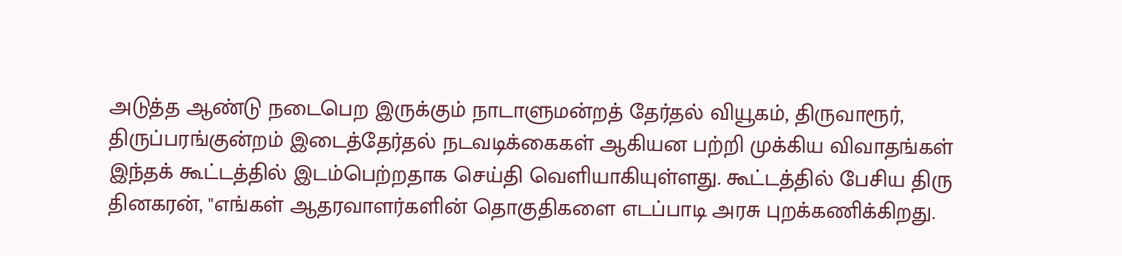அடுத்த ஆண்டு நடைபெற இருக்கும் நாடாளுமன்றத் தேர்தல் வியூகம், திருவாரூர், திருப்பரங்குன்றம் இடைத்தேர்தல் நடவடிக்கைகள் ஆகியன பற்றி முக்கிய விவாதங்கள் இந்தக் கூட்டத்தில் இடம்பெற்றதாக செய்தி வெளியாகியுள்ளது. கூட்டத்தில் பேசிய திரு தினகரன், "எங்கள் ஆதரவாளர்களின் தொகுதிகளை எடப்பாடி அரசு புறக்கணிக்கிறது.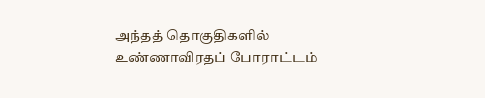அந்தத் தொகுதிகளில் உண்ணாவிரதப் போராட்டம்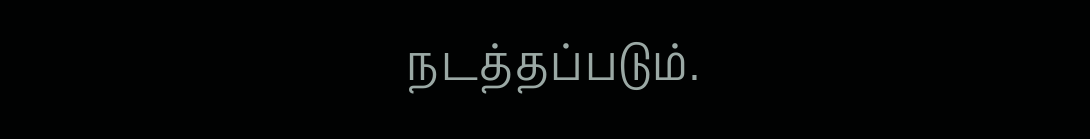நடத்தப்படும்.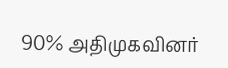90% அதிமுகவினர்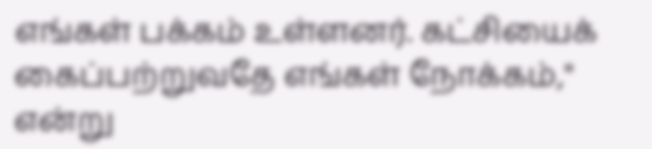எங்கள் பக்கம் உள்ளனர். கட்சியைக் கைப்பற்றுவதே எங்கள் நோக்கம்," என்று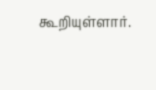கூறியுள்ளார்.